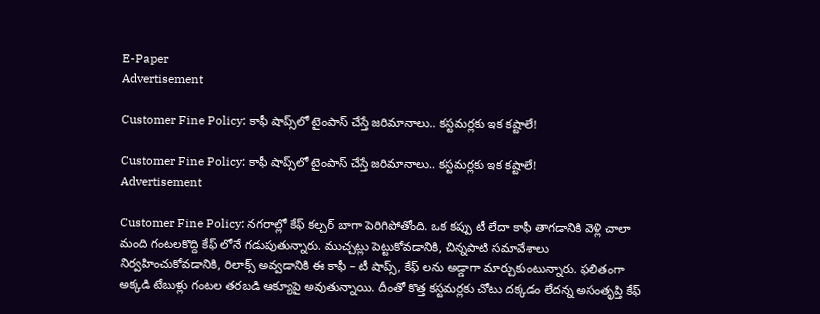E-Paper
Advertisement

Customer Fine Policy: కాఫీ షాప్స్‌లో టైంపాస్ చేస్తే జరిమానాలు.. కస్టమర్లకు ఇక కష్టాలే!

Customer Fine Policy: కాఫీ షాప్స్‌లో టైంపాస్ చేస్తే జరిమానాలు.. కస్టమర్లకు ఇక కష్టాలే!
Advertisement

Customer Fine Policy: నగరాల్లో కేఫ్ కల్చర్ బాగా పెరిగిపోతోంది. ఒక కప్పు టీ లేదా కాఫీ తాగడానికి వెళ్లి చాలా మంది గంటలకొద్ది కేఫ్ లోనే గడుపుతున్నారు. ముచ్చట్లు పెట్టుకోవడానికి, చిన్నపాటి సమావేశాలు నిర్వహించుకోవడానికి, రిలాక్స్ అవ్వడానికి ఈ కాఫీ – టీ షాప్స్, కేఫ్ లను అడ్డాగా మార్చుకుంటున్నారు. ఫలితంగా అక్కడి టేబుళ్లు గంటల తరబడి ఆక్యూపై అవుతున్నాయి. దీంతో కొత్త కస్టమర్లకు చోటు దక్కడం లేదన్న అసంతృప్తి కేఫ్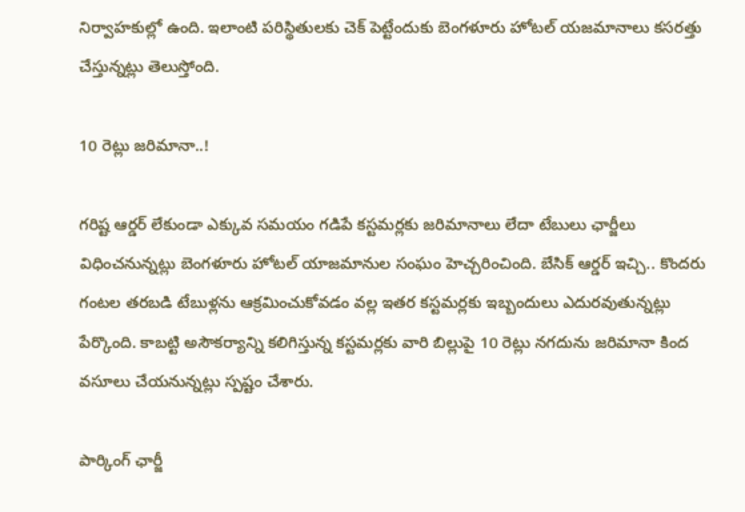నిర్వాహకుల్లో ఉంది. ఇలాంటి పరిస్థితులకు చెక్ పెట్టేందుకు బెంగళూరు హోటల్ యజమానాలు కసరత్తు చేస్తున్నట్లు తెలుస్తోంది.

10 రెట్లు జరిమానా..!

గరిష్ట ఆర్డర్ లేకుండా ఎక్కువ సమయం గడిపే కస్టమర్లకు జరిమానాలు లేదా టేబులు ఛార్జీలు విధించనున్నట్లు బెంగళూరు హోటల్ యాజమానుల సంఘం హెచ్చరించింది. బేసిక్ ఆర్డర్ ఇచ్చి.. కొందరు గంటల తరబడి టేబుళ్లను ఆక్రమించుకోవడం వల్ల ఇతర కస్టమర్లకు ఇబ్బందులు ఎదురవుతున్నట్లు పేర్కొంది. కాబట్టి అసౌకర్యాన్ని కలిగిస్తున్న కస్టమర్లకు వారి బిల్లుపై 10 రెట్లు నగదును జరిమానా కింద వసూలు చేయనున్నట్లు స్పష్టం చేశారు.

పార్కింగ్ ఛార్జీ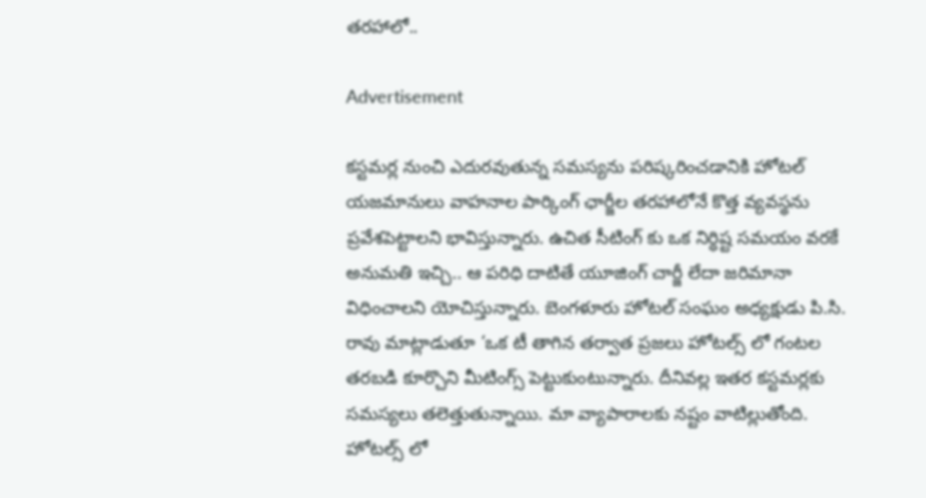తరహాలో..

Advertisement

కస్టమర్ల నుంచి ఎదురవుతున్న సమస్యను పరిష్కరించడానికి హోటల్ యజమానులు వాహనాల పార్కింగ్ ఛార్జీల తరహాలోనే కొత్త వ్యవస్థను ప్రవేశపెట్టాలని భావిస్తున్నారు. ఉచిత సీటింగ్ కు ఒక నిర్ధిష్ట సమయం వరకే అనుమతి ఇచ్చి.. ఆ పరిధి దాటితే యూజింగ్ చార్జీ లేదా జరిమానా విధించాలని యోచిస్తున్నారు. బెంగళూరు హోటల్ సంఘం అధ్యక్షుడు పి.సి. రావు మాట్లాడుతూ ‘ఒక టీ తాగిన తర్వాత ప్రజలు హోటల్స్ లో గంటల తరబడి కూర్చొని మీటింగ్స్ పెట్టుకుంటున్నారు. దీనివల్ల ఇతర కస్టమర్లకు సమస్యలు తలెత్తుతున్నాయి. మా వ్యాపారాలకు నష్టం వాటిల్లుతోంది. హోటల్స్ లో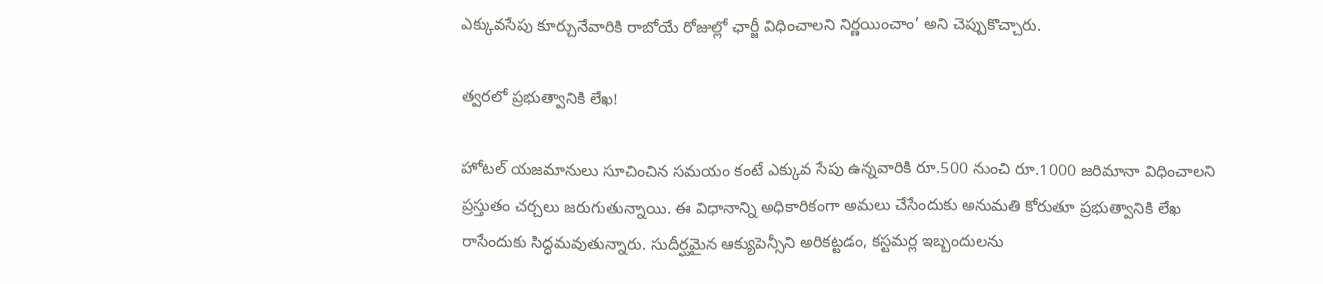ఎక్కువసేపు కూర్చునేవారికి రాబోయే రోజుల్లో ఛార్జీ విధించాలని నిర్ణయించాం’ అని చెప్పుకొచ్చారు.

త్వరలో ప్రభుత్వానికి లేఖ!

హోటల్ యజమానులు సూచించిన సమయం కంటే ఎక్కువ సేపు ఉన్నవారికి రూ.500 నుంచి రూ.1000 జరిమానా విధించాలని ప్రస్తుతం చర్చలు జరుగుతున్నాయి. ఈ విధానాన్ని అధికారికంగా అమలు చేసేందుకు అనుమతి కోరుతూ ప్రభుత్వానికి లేఖ రాసేందుకు సిద్ధమవుతున్నారు. సుదీర్ఘమైన ఆక్యుపెన్సీని అరికట్టడం, కస్టమర్ల ఇబ్బందులను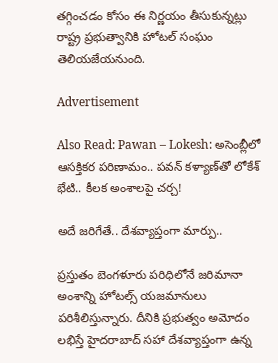తగ్గించడం కోసం ఈ నిర్ణయం తీసుకున్నట్లు రాష్ట్ర ప్రభుత్వానికి హోటల్ సంఘం తెలియజేయనుంది.

Advertisement

Also Read: Pawan – Lokesh: అసెంబ్లీలో ఆసక్తికర పరిణామం.. పవన్ కళ్యాణ్‌తో లోకేశ్ భేటి.. కీలక అంశాలపై చర్చ!

అదే జరిగేతే.. దేశవ్యాప్తంగా మార్పు..

ప్రస్తుతం బెంగళూరు పరిధిలోనే జరిమానా అంశాన్ని హోటల్స్ యజమానులు పరిశీలిస్తున్నారు. దీనికి ప్రభుత్వం అమోదం లభిస్తే హైదరాబాద్ సహా దేశవ్యాప్తంగా ఉన్న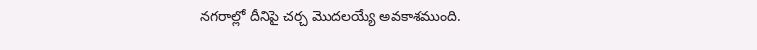నగరాల్లో దీనిపై చర్చ మెుదలయ్యే అవకాశముంది.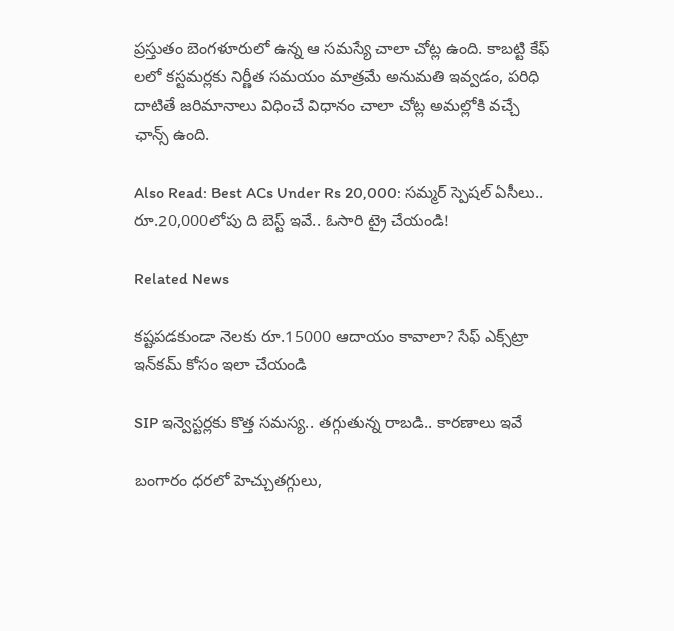ప్రస్తుతం బెంగళూరులో ఉన్న ఆ సమస్యే చాలా చోట్ల ఉంది. కాబట్టి కేఫ్ లలో కస్టమర్లకు నిర్ణీత సమయం మాత్రమే అనుమతి ఇవ్వడం, పరిధి దాటితే జరిమానాలు విధించే విధానం చాలా చోట్ల అమల్లోకి వచ్చే ఛాన్స్ ఉంది.

Also Read: Best ACs Under Rs 20,000: సమ్మర్ స్పెషల్ ఏసీలు.. రూ.20,000లోపు ది బెస్ట్ ఇవే.. ఓసారి ట్రై చేయండి!

Related News

కష్టపడకుండా నెలకు రూ.15000 ఆదాయం కావాలా? సేఫ్ ఎక్స్‌ట్రా ఇన్‌కమ్ కోసం ఇలా చేయండి

SIP ఇన్వెస్టర్లకు కొత్త సమస్య.. తగ్గుతున్న రాబడి.. కారణాలు ఇవే

బంగారం ధరలో హెచ్చుతగ్గులు,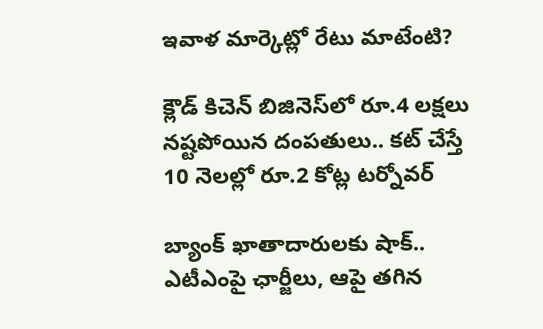ఇవాళ మార్కెట్లో రేటు మాటేంటి?

క్లౌడ్ కిచెన్ బిజినెస్‌లో రూ.4 లక్షలు నష్టపోయిన దంపతులు.. కట్ చేస్తే 10 నెలల్లో రూ.2 కోట్ల టర్నోవర్

బ్యాంక్ ఖాతాదారులకు షాక్.. ఎటీఎంపై ఛార్జీలు, ఆపై తగిన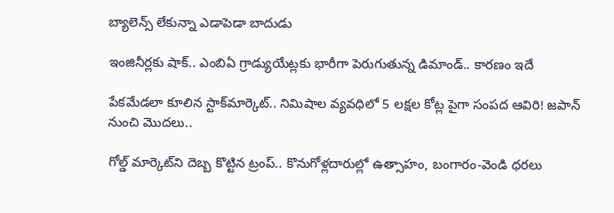బ్యాలెన్స్ లేకున్నా ఎడాపెడా బాదుడు

ఇంజినీర్లకు షాక్.. ఎంబిఏ గ్రాడ్యుయేట్లకు భారీగా పెరుగుతున్న డిమాండ్.. కారణం ఇదే

పేకమేడలా కూలిన స్టాక్‌మార్కెట్‌.. నిమిషాల వ్యవధిలో 5 లక్షల కోట్ల పైగా సంపద ఆవిరి! జపాన్ నుంచి మొదలు..

గోల్డ్ మార్కెట్‌ని దెబ్బ కొట్టిన ట్రంప్.. కొనుగోళ్లదారుల్లో ఉత్సాహం, బంగారం-వెండి ధరలు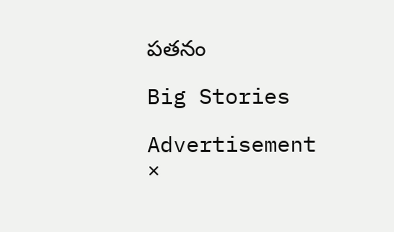పతనం

Big Stories

Advertisement
×